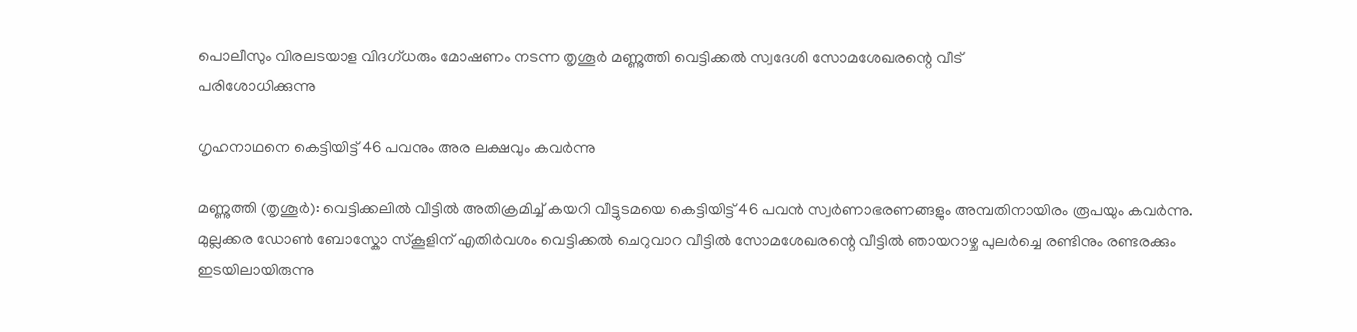പൊലീസും വിരലടയാള വിദഗ്ധരും മോഷണം നടന്ന തൃശൂർ മണ്ണുത്തി വെട്ടിക്കൽ സ്വദേശി സോമശേഖരന്റെ വീട്
പരിശോധിക്കുന്നു

ഗൃഹനാഥനെ കെട്ടിയിട്ട് 46 പവനും അര ലക്ഷവും കവർന്നു

മണ്ണുത്തി (തൃശൂർ): വെട്ടിക്കലിൽ വീട്ടിൽ അതിക്രമിച്ച് കയറി വീട്ടുടമയെ കെട്ടിയിട്ട് 46 പവൻ സ്വർണാഭരണങ്ങളും അമ്പതിനായിരം രൂപയും കവർന്നു. മുല്ലക്കര ഡോൺ ബോസ്കോ സ്കൂളിന് എതിർവശം വെട്ടിക്കൽ ചെറുവാറ വീട്ടിൽ സോമശേഖരന്റെ വീട്ടിൽ ഞായറാഴ്ച പുലർച്ചെ രണ്ടിനും രണ്ടരക്കും ഇടയിലായിരുന്നു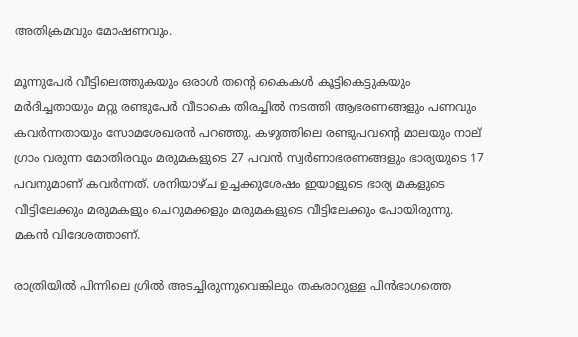അതിക്രമവും മോഷണവും.

മൂന്നുപേർ വീട്ടിലെത്തുകയും ഒരാൾ തന്‍റെ കൈകൾ കൂട്ടികെട്ടുകയും മർദിച്ചതായും മറ്റു രണ്ടുപേർ വീടാകെ തിരച്ചിൽ നടത്തി ആഭരണങ്ങളും പണവും കവർന്നതായും സോമശേഖരൻ പറഞ്ഞു. കഴുത്തിലെ രണ്ടുപവന്‍റെ മാലയും നാല് ഗ്രാം വരുന്ന മോതിരവും മരുമകളുടെ 27 പവൻ സ്വർണാഭരണങ്ങളും ഭാര്യയുടെ 17 പവനുമാണ് കവർന്നത്. ശനിയാഴ്ച ഉച്ചക്കുശേഷം ഇയാളുടെ ഭാര്യ മകളുടെ വീട്ടിലേക്കും മരുമകളും ചെറുമക്കളും മരുമകളുടെ വീട്ടിലേക്കും പോയിരുന്നു. മകൻ വിദേശത്താണ്.

രാത്രിയിൽ പിന്നിലെ ഗ്രിൽ അടച്ചിരുന്നുവെങ്കിലും തകരാറുള്ള പിൻഭാഗത്തെ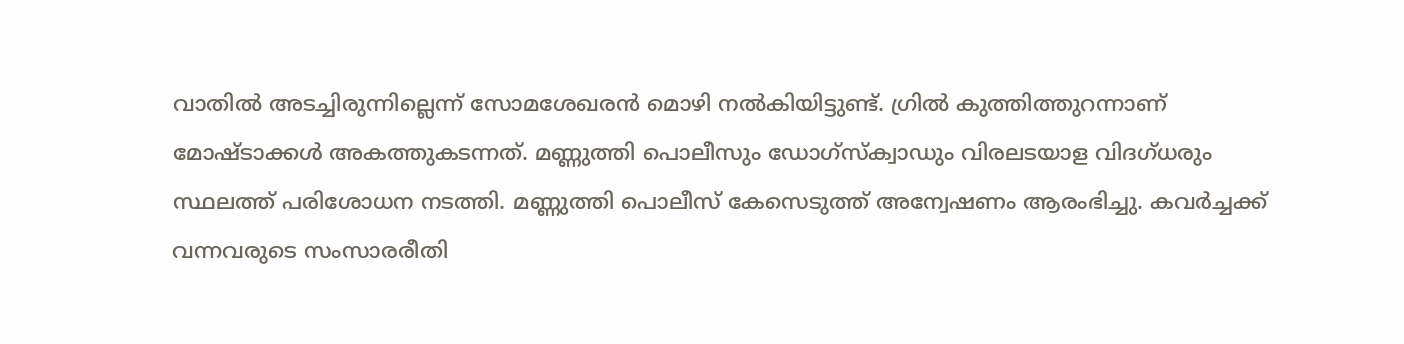വാതിൽ അടച്ചിരുന്നില്ലെന്ന് സോമശേഖരൻ മൊഴി നൽകിയിട്ടുണ്ട്. ഗ്രിൽ കുത്തിത്തുറന്നാണ് മോഷ്ടാക്കൾ അകത്തുകടന്നത്. മണ്ണുത്തി പൊലീസും ഡോഗ്സ്ക്വാഡും വിരലടയാള വിദഗ്ധരും സ്ഥലത്ത് പരിശോധന നടത്തി. മണ്ണുത്തി പൊലീസ് കേസെടുത്ത് അന്വേഷണം ആരംഭിച്ചു. കവർച്ചക്ക് വന്നവരുടെ സംസാരരീതി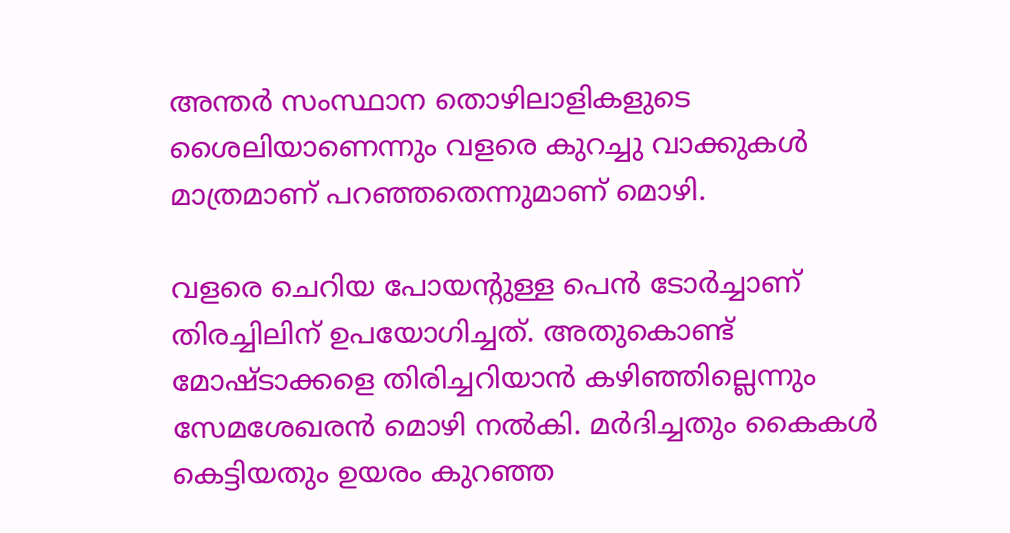അന്തർ സംസ്ഥാന തൊഴിലാളികളുടെ ശൈലിയാണെന്നും വളരെ കുറച്ചു വാക്കുകൾ മാത്രമാണ് പറഞ്ഞതെന്നുമാണ് മൊഴി.

വളരെ ചെറിയ പോയന്റുള്ള പെൻ ടോർച്ചാണ് തിരച്ചിലിന് ഉപയോഗിച്ചത്. അതുകൊണ്ട് മോഷ്ടാക്കളെ തിരിച്ചറിയാൻ കഴിഞ്ഞില്ലെന്നും സേമശേഖരൻ മൊഴി നൽകി. മർദിച്ചതും കൈകൾ കെട്ടിയതും ഉയരം കുറഞ്ഞ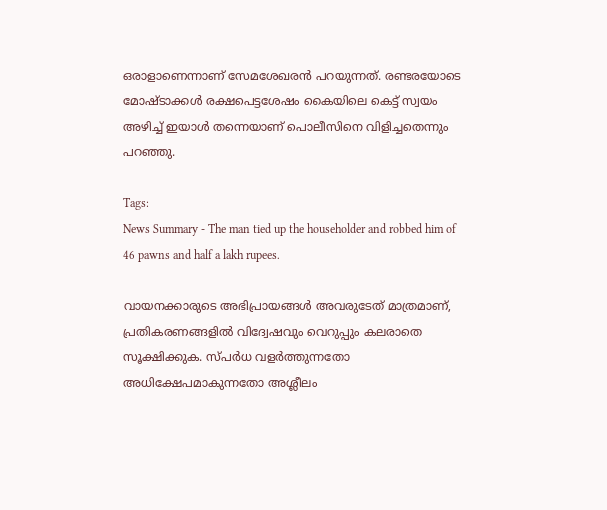ഒരാളാണെന്നാണ് സേമശേഖരൻ പറയുന്നത്. രണ്ടരയോടെ മോഷ്ടാക്കൾ രക്ഷപെട്ടശേഷം കൈയിലെ കെട്ട് സ്വയം അഴിച്ച് ഇയാൾ തന്നെയാണ് പൊലീസിനെ വിളിച്ചതെന്നും പറഞ്ഞു.

Tags:
News Summary - The man tied up the householder and robbed him of 46 pawns and half a lakh rupees.

വായനക്കാരുടെ അഭിപ്രായങ്ങള്‍ അവരുടേത് മാത്രമാണ്, പ്രതികരണങ്ങളിൽ വിദ്വേഷവും വെറുപ്പും കലരാതെ സൂക്ഷിക്കുക. സ്പർധ വളർത്തുന്നതോ അധിക്ഷേപമാകുന്നതോ അശ്ലീലം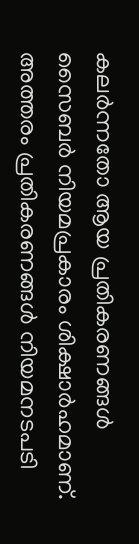കലർന്നതോ ആയ പ്രതികരണങ്ങൾ സൈബർ നിയമപ്രകാരം ശിക്ഷാർഹമാണ്. അത്തരം പ്രതികരണങ്ങൾ നിയമനടപടി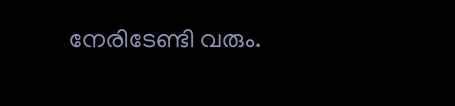നേരിടേണ്ടി വരും.